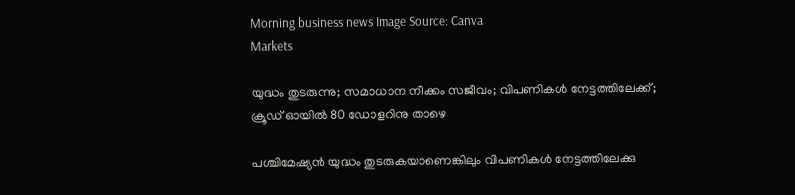Morning business news Image Source: Canva
Markets

യുദ്ധം തുടരുന്നു; സമാധാന നീക്കം സജീവം; വിപണികൾ നേട്ടത്തിലേക്ക്; ക്രൂഡ് ഓയിൽ 80 ഡോളറിനു താഴെ

പശ്ചിമേഷ്യൻ യുദ്ധം തുടരുകയാണെങ്കിലും വിപണികൾ നേട്ടത്തിലേക്കു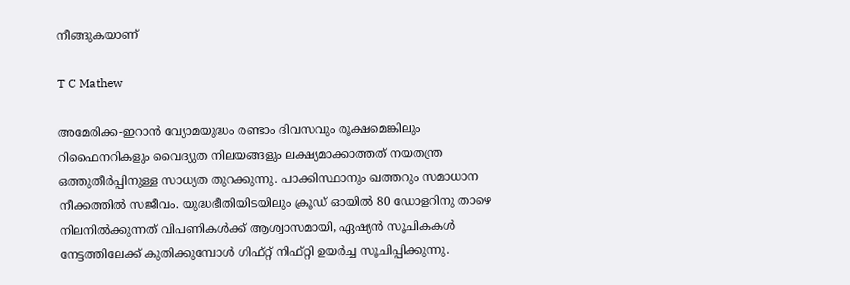നീങ്ങുകയാണ്

T C Mathew

അമേരിക്ക-ഇറാൻ വ്യോമയുദ്ധം രണ്ടാം ദിവസവും രൂക്ഷമെങ്കിലും റിഫൈനറികളും വൈദ്യുത നിലയങ്ങളും ലക്ഷ്യമാക്കാത്തത് നയതന്ത്ര ഒത്തുതീർപ്പിനുള്ള സാധ്യത തുറക്കുന്നു. പാക്കിസ്ഥാനും ഖത്തറും സമാധാന നീക്കത്തിൽ സജീവം. യുദ്ധഭീതിയിടയിലും ക്രൂഡ് ഓയിൽ 80 ഡോളറിനു താഴെ നിലനിൽക്കുന്നത് വിപണികൾക്ക് ആശ്വാസമായി, ഏഷ്യൻ സൂചികകൾ നേട്ടത്തിലേക്ക് കുതിക്കുമ്പോൾ ഗിഫ്റ്റ് നിഫ്റ്റി ഉയർച്ച സൂചിപ്പിക്കുന്നു.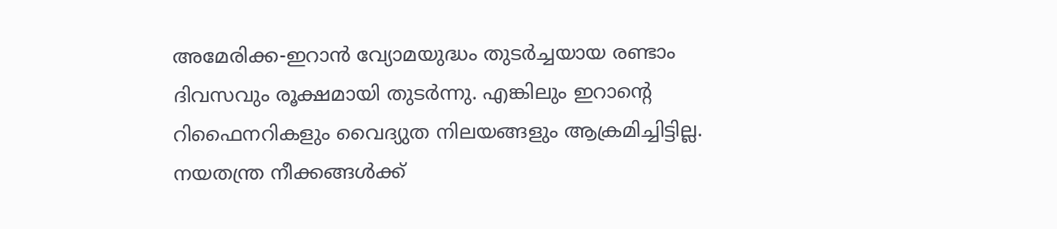അമേരിക്ക-ഇറാൻ വ്യോമയുദ്ധം തുടർച്ചയായ രണ്ടാം ദിവസവും രൂക്ഷമായി തുടർന്നു. എങ്കിലും ഇറാൻ്റെ റിഫൈനറികളും വൈദ്യുത നിലയങ്ങളും ആക്രമിച്ചിട്ടില്ല. നയതന്ത്ര നീക്കങ്ങൾക്ക്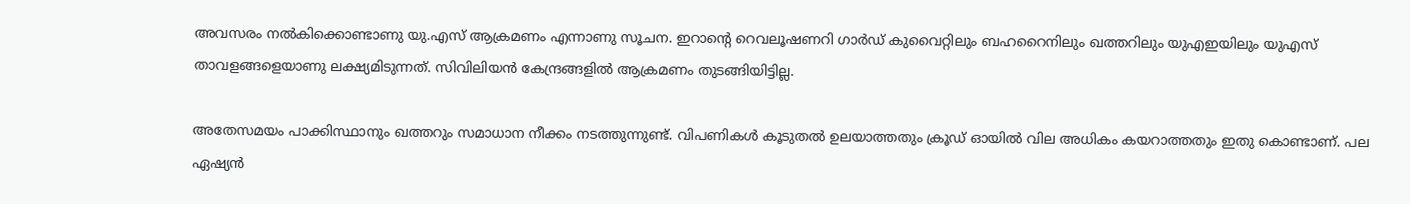അവസരം നൽകിക്കൊണ്ടാണു യു.എസ് ആക്രമണം എന്നാണു സൂചന. ഇറാൻ്റെ റെവലൂഷണറി ഗാർഡ് കുവൈറ്റിലും ബഹറൈനിലും ഖത്തറിലും യുഎഇയിലും യുഎസ് താവളങ്ങളെയാണു ലക്ഷ്യമിടുന്നത്. സിവിലിയൻ കേന്ദ്രങ്ങളിൽ ആക്രമണം തുടങ്ങിയിട്ടില്ല.

അതേസമയം പാക്കിസ്ഥാനും ഖത്തറും സമാധാന നീക്കം നടത്തുന്നുണ്ട്. വിപണികൾ കൂടുതൽ ഉലയാത്തതും ക്രൂഡ് ഓയിൽ വില അധികം കയറാത്തതും ഇതു കൊണ്ടാണ്. പല ഏഷ്യൻ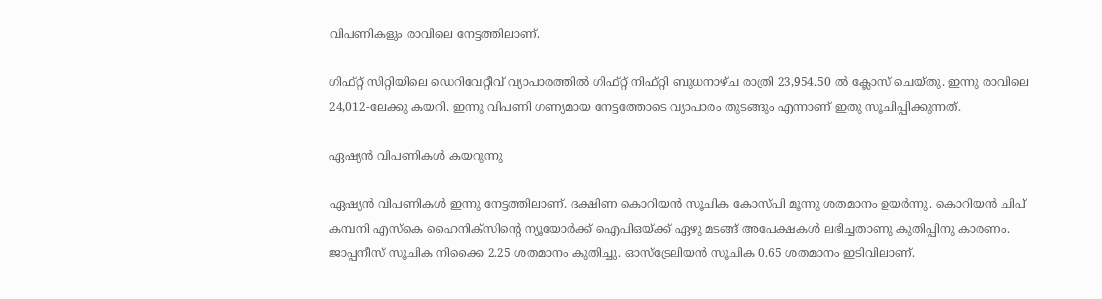വിപണികളും രാവിലെ നേട്ടത്തിലാണ്.

ഗിഫ്റ്റ് സിറ്റിയിലെ ഡെറിവേറ്റീവ് വ്യാപാരത്തിൽ ഗിഫ്റ്റ് നിഫ്റ്റി ബുധനാഴ്ച രാത്രി 23,954.50 ൽ ക്ലോസ് ചെയ്തു. ഇന്നു രാവിലെ 24,012-ലേക്കു കയറി. ഇന്നു വിപണി ഗണ്യമായ നേട്ടത്തോടെ വ്യാപാരം തുടങ്ങും എന്നാണ് ഇതു സൂചിപ്പിക്കുന്നത്.

ഏഷ്യൻ വിപണികൾ കയറുന്നു

ഏഷ്യൻ വിപണികൾ ഇന്നു നേട്ടത്തിലാണ്. ദക്ഷിണ കൊറിയൻ സൂചിക കോസ്‌പി മൂന്നു ശതമാനം ഉയർന്നു. കൊറിയൻ ചിപ് കമ്പനി എസ്കെ ഹൈനിക്സിൻ്റെ ന്യൂയോർക്ക് ഐപിഒയ്ക്ക് ഏഴു മടങ്ങ് അപേക്ഷകൾ ലഭിച്ചതാണു കുതിപ്പിനു കാരണം. ജാപ്പനീസ് സൂചിക നിക്കൈ 2.25 ശതമാനം കുതിച്ചു. ഓസ്ട്രേലിയൻ സൂചിക 0.65 ശതമാനം ഇടിവിലാണ്.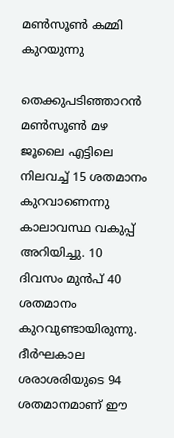മൺസൂൺ കമ്മി കുറയുന്നു

തെക്കുപടിഞ്ഞാറൻ മൺസൂൺ മഴ ജൂലൈ എട്ടിലെ നിലവച്ച് 15 ശതമാനം കുറവാണെന്നു കാലാവസ്ഥ വകുപ്പ് അറിയിച്ചു. 10 ദിവസം മുൻപ് 40 ശതമാനം കുറവുണ്ടായിരുന്നു. ദീർഘകാല ശരാശരിയുടെ 94 ശതമാനമാണ് ഈ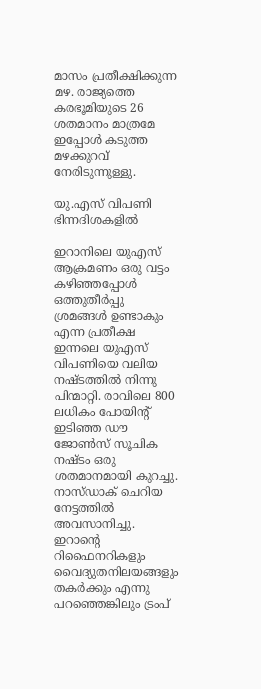മാസം പ്രതീക്ഷിക്കുന്ന മഴ. രാജ്യത്തെ കരഭൂമിയുടെ 26 ശതമാനം മാത്രമേ ഇപ്പോൾ കടുത്ത മഴക്കുറവ് നേരിടുന്നുള്ളു.

യു.എസ് വിപണി ഭിന്നദിശകളിൽ

ഇറാനിലെ യുഎസ് ആക്രമണം ഒരു വട്ടം കഴിഞ്ഞപ്പോൾ ഒത്തുതീർപ്പു ശ്രമങ്ങൾ ഉണ്ടാകും എന്ന പ്രതീക്ഷ ഇന്നലെ യുഎസ് വിപണിയെ വലിയ നഷ്‌ടത്തിൽ നിന്നു പിന്മാറ്റി. രാവിലെ 800 ലധികം പോയിൻ്റ് ഇടിഞ്ഞ ഡൗ ജോൺസ് സൂചിക നഷ്‌ടം ഒരു ശതമാനമായി കുറച്ചു. നാസ്ഡാക് ചെറിയ നേട്ടത്തിൽ അവസാനിച്ചു. ഇറാൻ്റെ റിഫൈനറികളും വൈദ്യുതനിലയങ്ങളും തകർക്കും എന്നു പറഞ്ഞെങ്കിലും ട്രംപ്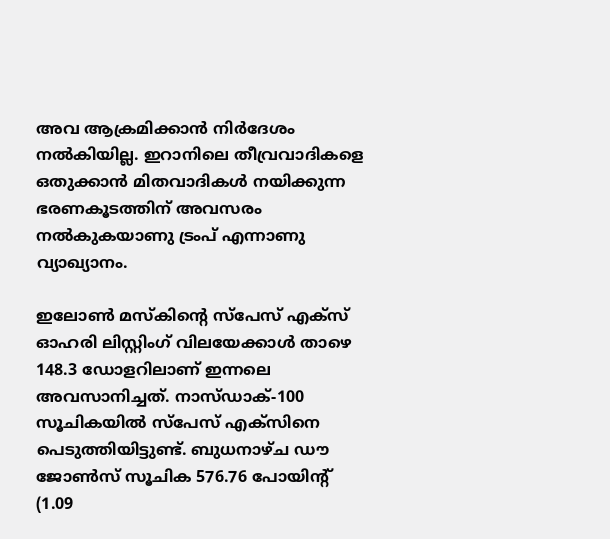അവ ആക്രമിക്കാൻ നിർദേശം നൽകിയില്ല. ഇറാനിലെ തീവ്രവാദികളെ ഒതുക്കാൻ മിതവാദികൾ നയിക്കുന്ന ഭരണകൂടത്തിന് അവസരം നൽകുകയാണു ട്രംപ് എന്നാണു വ്യാഖ്യാനം.

ഇലോൺ മസ്‌കിൻ്റെ സ്പേസ് എക്സ് ഓഹരി ലിസ്റ്റിംഗ് വിലയേക്കാൾ താഴെ 148.3 ഡോളറിലാണ് ഇന്നലെ അവസാനിച്ചത്. നാസ്ഡാക്-100 സൂചികയിൽ സ്പേസ് എക്സിനെ പെടുത്തിയിട്ടുണ്ട്. ബുധനാഴ്ച ഡൗ ജോൺസ് സൂചിക 576.76 പോയിൻ്റ് (1.09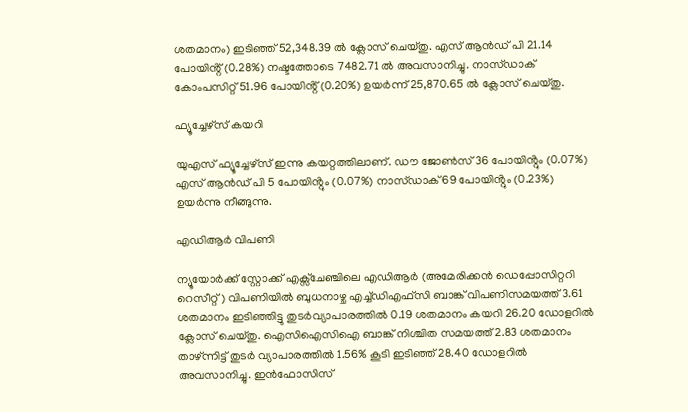ശതമാനം) ഇടിഞ്ഞ് 52,348.39 ൽ ക്ലോസ് ചെയ്തു. എസ് ആൻഡ് പി 21.14 പോയിൻ്റ് (0.28%) നഷ്ടത്തോടെ 7482.71 ൽ അവസാനിച്ചു. നാസ്ഡാക് കോംപസിറ്റ് 51.96 പോയിൻ്റ് (0.20%) ഉയർന്ന് 25,870.65 ൽ ക്ലോസ് ചെയ്തു.

ഫ്യൂച്ചേഴ്സ് കയറി

യുഎസ് ഫ്യൂച്ചേഴ്സ് ഇന്നു കയറ്റത്തിലാണ്. ഡൗ ജോൺസ് 36 പോയിൻ്റും (0.07%) എസ് ആൻഡ് പി 5 പോയിൻ്റും (0.07%) നാസ്ഡാക് 69 പോയിൻ്റും (0.23%) ഉയർന്നു നീങ്ങുന്നു.

എഡിആർ വിപണി

ന്യൂയോർക്ക് സ്റ്റോക്ക് എക്സ്ചേഞ്ചിലെ എഡിആർ (അമേരിക്കൻ ഡെപ്പോസിറ്ററി റെസീറ്റ്) വിപണിയിൽ ബുധനാഴ്ച എച്ച്ഡിഎഫ്സി ബാങ്ക് വിപണിസമയത്ത് 3.61 ശതമാനം ഇടിഞ്ഞിട്ടു തുടർവ്യാപാരത്തിൽ 0.19 ശതമാനം കയറി 26.20 ഡോളറിൽ ക്ലോസ് ചെയ്തു. ഐസിഐസിഐ ബാങ്ക് നിശ്ചിത സമയത്ത് 2.83 ശതമാനം താഴ്ന്നിട്ട് തുടർ വ്യാപാരത്തിൽ 1.56% കൂടി ഇടിഞ്ഞ് 28.40 ഡോളറിൽ അവസാനിച്ചു. ഇൻഫോസിസ്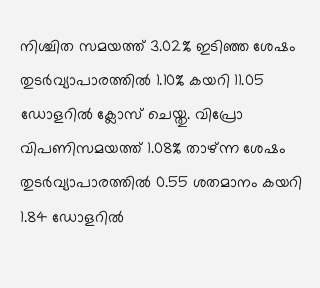നിശ്ചിത സമയത്ത് 3.02% ഇടിഞ്ഞ ശേഷം തുടർവ്യാപാരത്തിൽ 1.10% കയറി 11.05 ഡോളറിൽ ക്ലോസ് ചെയ്തു. വിപ്രോ വിപണിസമയത്ത് 1.08% താഴ്ന്ന ശേഷം തുടർവ്യാപാരത്തിൽ 0.55 ശതമാനം കയറി 1.84 ഡോളറിൽ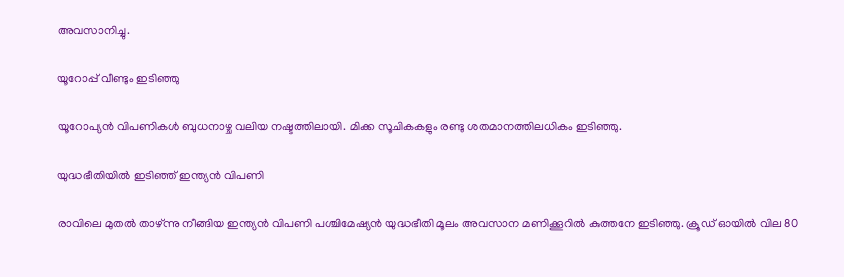അവസാനിച്ചു.

യൂറോപ്പ് വീണ്ടും ഇടിഞ്ഞു

യൂറോപ്യൻ വിപണികൾ ബുധനാഴ്ച വലിയ നഷ്ടത്തിലായി. മിക്ക സൂചികകളും രണ്ടു ശതമാനത്തിലധികം ഇടിഞ്ഞു.

യുദ്ധഭീതിയിൽ ഇടിഞ്ഞ് ഇന്ത്യൻ വിപണി

രാവിലെ മുതൽ താഴ്ന്നു നീങ്ങിയ ഇന്ത്യൻ വിപണി പശ്ചിമേഷ്യൻ യുദ്ധഭീതി മൂലം അവസാന മണിക്കൂറിൽ കുത്തനേ ഇടിഞ്ഞു. ക്രൂഡ് ഓയിൽ വില 80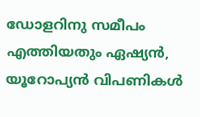ഡോളറിനു സമീപം എത്തിയതും ഏഷ്യൻ, യൂറോപ്യൻ വിപണികൾ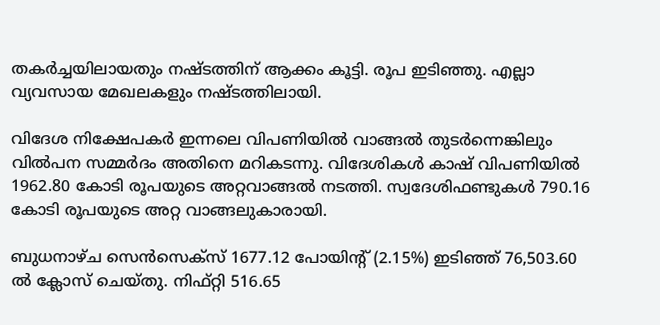തകർച്ചയിലായതും നഷ്‌ടത്തിന് ആക്കം കൂട്ടി. രൂപ ഇടിഞ്ഞു. എല്ലാ വ്യവസായ മേഖലകളും നഷ്‌ടത്തിലായി.

വിദേശ നിക്ഷേപകർ ഇന്നലെ വിപണിയിൽ വാങ്ങൽ തുടർന്നെങ്കിലും വിൽപന സമ്മർദം അതിനെ മറികടന്നു. വിദേശികൾ കാഷ് വിപണിയിൽ 1962.80 കോടി രൂപയുടെ അറ്റവാങ്ങൽ നടത്തി. സ്വദേശിഫണ്ടുകൾ 790.16 കോടി രൂപയുടെ അറ്റ വാങ്ങലുകാരായി.

ബുധനാഴ്ച സെൻസെക്‌സ് 1677.12 പോയിൻ്റ് (2.15%) ഇടിഞ്ഞ് 76,503.60 ൽ ക്ലോസ് ചെയ്തു. നിഫ്റ്റി 516.65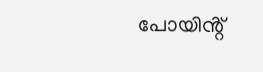പോയിൻ്റ്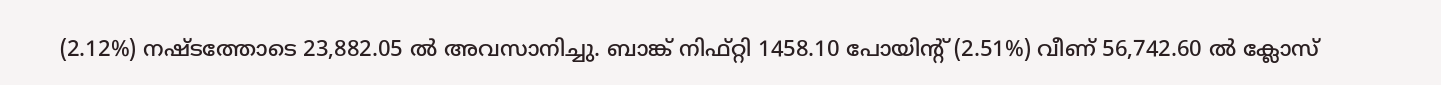(2.12%) നഷ്‌ടത്തോടെ 23,882.05 ൽ അവസാനിച്ചു. ബാങ്ക് നിഫ്റ്റി 1458.10 പോയിൻ്റ് (2.51%) വീണ് 56,742.60 ൽ ക്ലോസ്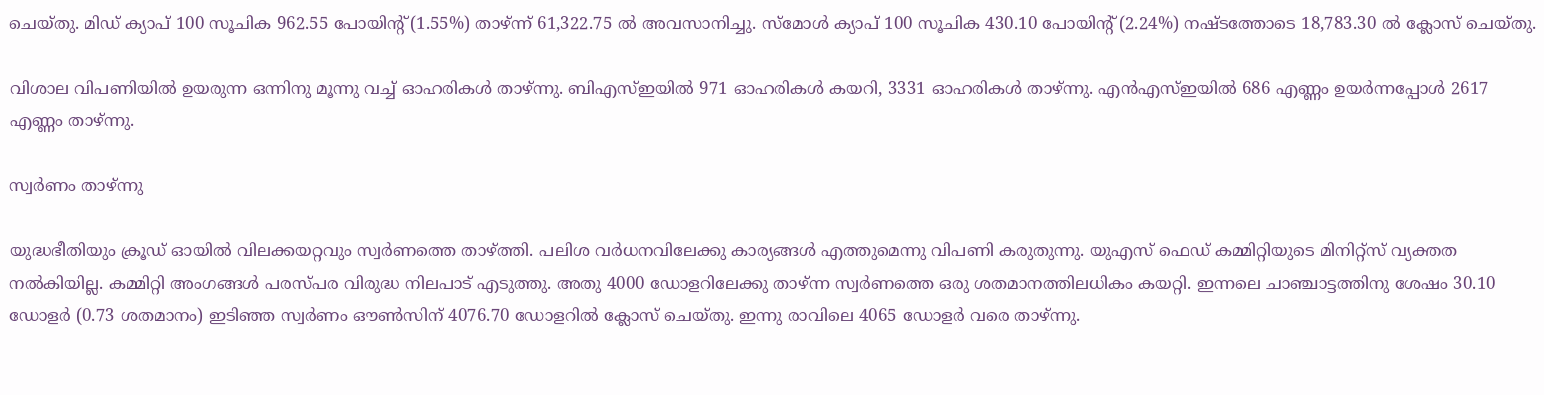ചെയ്തു. മിഡ് ക്യാപ് 100 സൂചിക 962.55 പോയിൻ്റ് (1.55%) താഴ്‌ന്ന് 61,322.75 ൽ അവസാനിച്ചു. സ്മോൾ ക്യാപ് 100 സൂചിക 430.10 പോയിൻ്റ് (2.24%) നഷ്ടത്തോടെ 18,783.30 ൽ ക്ലോസ് ചെയ്തു.

വിശാല വിപണിയിൽ ഉയരുന്ന ഒന്നിനു മൂന്നു വച്ച് ഓഹരികൾ താഴ്ന്നു. ബിഎസ്ഇയിൽ 971 ഓഹരികൾ കയറി, 3331 ഓഹരികൾ താഴ്ന്നു. എൻഎസ്ഇയിൽ 686 എണ്ണം ഉയർന്നപ്പോൾ 2617 എണ്ണം താഴ്ന്നു.

സ്വർണം താഴ്ന്നു

യുദ്ധഭീതിയും ക്രൂഡ് ഓയിൽ വിലക്കയറ്റവും സ്വർണത്തെ താഴ്‌ത്തി. പലിശ വർധനവിലേക്കു കാര്യങ്ങൾ എത്തുമെന്നു വിപണി കരുതുന്നു. യുഎസ് ഫെഡ് കമ്മിറ്റിയുടെ മിനിറ്റ്സ് വ്യക്തത നൽകിയില്ല. കമ്മിറ്റി അംഗങ്ങൾ പരസ്പര വിരുദ്ധ നിലപാട് എടുത്തു. അതു 4000 ഡോളറിലേക്കു താഴ്ന്ന സ്വർണത്തെ ഒരു ശതമാനത്തിലധികം കയറ്റി. ഇന്നലെ ചാഞ്ചാട്ടത്തിനു ശേഷം 30.10 ഡോളർ (0.73 ശതമാനം) ഇടിഞ്ഞ സ്വർണം ഔൺസിന് 4076.70 ഡോളറിൽ ക്ലോസ് ചെയ്തു. ഇന്നു രാവിലെ 4065 ഡോളർ വരെ താഴ്ന്നു.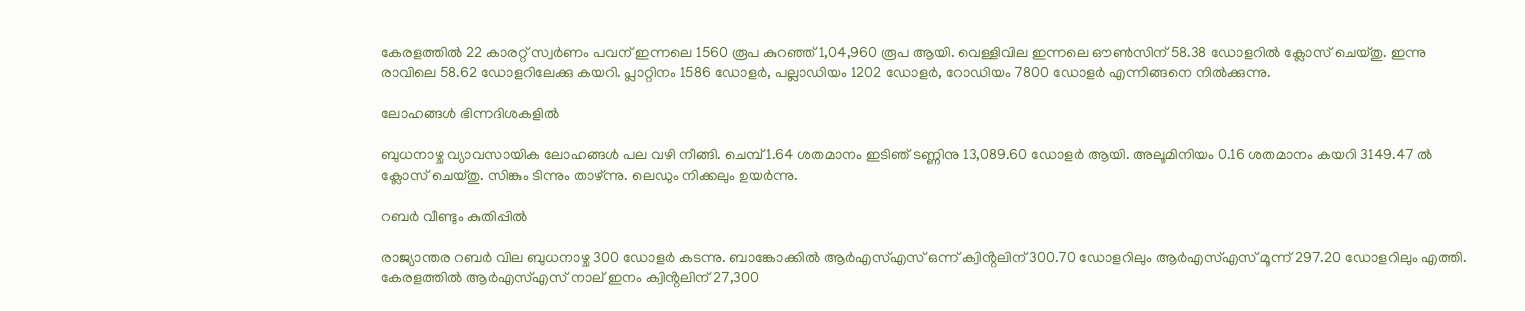കേരളത്തിൽ 22 കാരറ്റ് സ്വർണം പവന് ഇന്നലെ 1560 രൂപ കുറഞ്ഞ് 1,04,960 രൂപ ആയി. വെള്ളിവില ഇന്നലെ ഔൺസിന് 58.38 ഡോളറിൽ ക്ലോസ് ചെയ്തു. ഇന്നു രാവിലെ 58.62 ഡോളറിലേക്കു കയറി. പ്ലാറ്റിനം 1586 ഡോളർ, പല്ലാഡിയം 1202 ഡോളർ, റോഡിയം 7800 ഡോളർ എന്നിങ്ങനെ നിൽക്കുന്നു.

ലോഹങ്ങൾ ഭിന്നദിശകളിൽ

ബുധനാഴ്ച വ്യാവസായിക ലോഹങ്ങൾ പല വഴി നീങ്ങി. ചെമ്പ് 1.64 ശതമാനം ഇടിഞ് ടണ്ണിനു 13,089.60 ഡോളർ ആയി. അലൂമിനിയം 0.16 ശതമാനം കയറി 3149.47 ൽ ക്ലോസ് ചെയ്തു. സിങ്കും ടിന്നും താഴ്ന്നു. ലെഡും നിക്കലും ഉയർന്നു.

റബർ വീണ്ടും കുതിപ്പിൽ

രാജ്യാന്തര റബർ വില ബുധനാഴ്ച 300 ഡോളർ കടന്നു. ബാങ്കോക്കിൽ ആർഎസ്എസ് ഒന്ന് ക്വിൻ്റലിന് 300.70 ഡോളറിലും ആർഎസ്എസ് മൂന്ന് 297.20 ഡോളറിലും എത്തി. കേരളത്തിൽ ആർഎസ്എസ് നാല് ഇനം ക്വിൻ്റലിന് 27,300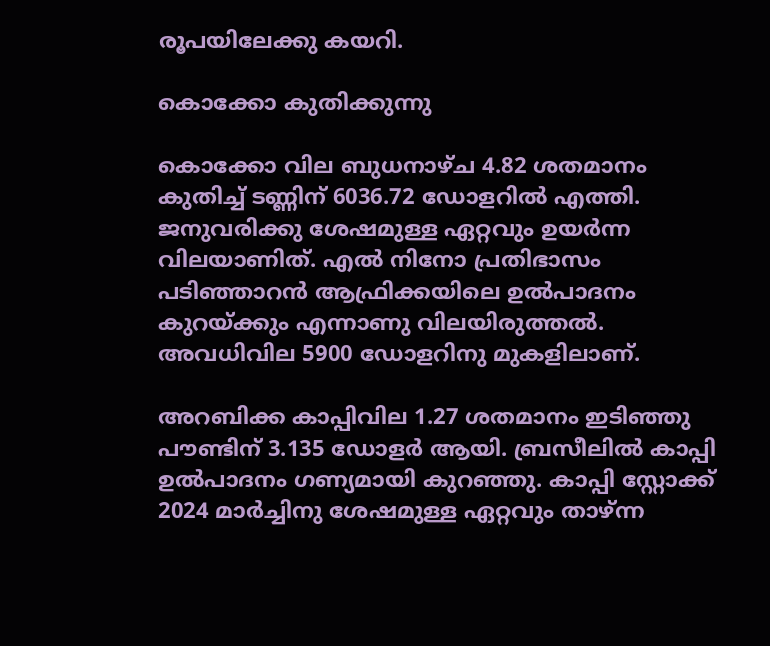രൂപയിലേക്കു കയറി.

കൊക്കോ കുതിക്കുന്നു

കൊക്കോ വില ബുധനാഴ്ച 4.82 ശതമാനം കുതിച്ച് ടണ്ണിന് 6036.72 ഡോളറിൽ എത്തി. ജനുവരിക്കു ശേഷമുള്ള ഏറ്റവും ഉയർന്ന വിലയാണിത്. എൽ നിനോ പ്രതിഭാസം പടിഞ്ഞാറൻ ആഫ്രിക്കയിലെ ഉൽപാദനം കുറയ്ക്കും എന്നാണു വിലയിരുത്തൽ. അവധിവില 5900 ഡോളറിനു മുകളിലാണ്.

അറബിക്ക കാപ്പിവില 1.27 ശതമാനം ഇടിഞ്ഞു പൗണ്ടിന് 3.135 ഡോളർ ആയി. ബ്രസീലിൽ കാപ്പി ഉൽപാദനം ഗണ്യമായി കുറഞ്ഞു. കാപ്പി സ്റ്റോക്ക് 2024 മാർച്ചിനു ശേഷമുള്ള ഏറ്റവും താഴ്ന്ന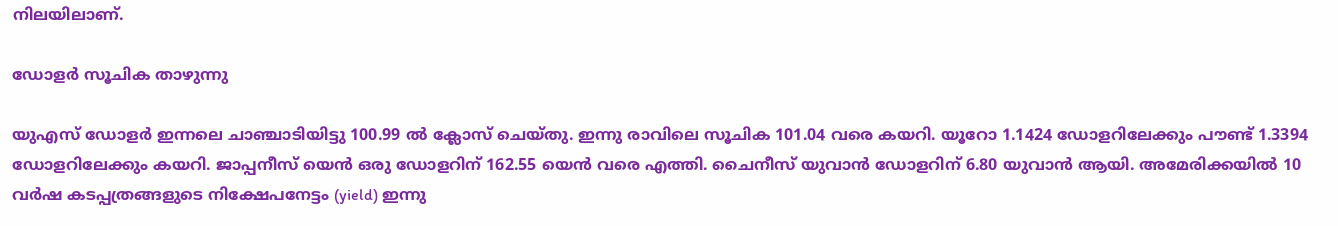നിലയിലാണ്.

ഡോളർ സൂചിക താഴുന്നു

യുഎസ് ഡോളർ ഇന്നലെ ചാഞ്ചാടിയിട്ടു 100.99 ൽ ക്ലോസ് ചെയ്തു. ഇന്നു രാവിലെ സൂചിക 101.04 വരെ കയറി. യൂറോ 1.1424 ഡോളറിലേക്കും പൗണ്ട് 1.3394 ഡോളറിലേക്കും കയറി. ജാപ്പനീസ് യെൻ ഒരു ഡോളറിന് 162.55 യെൻ വരെ എത്തി. ചൈനീസ് യുവാൻ ഡോളറിന് 6.80 യുവാൻ ആയി. അമേരിക്കയിൽ 10 വർഷ കടപ്പത്രങ്ങളുടെ നിക്ഷേപനേട്ടം (yield) ഇന്നു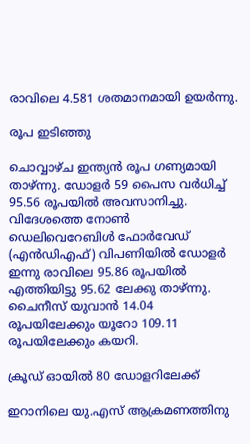രാവിലെ 4.581 ശതമാനമായി ഉയർന്നു.

രൂപ ഇടിഞ്ഞു

ചൊവ്വാഴ്ച ഇന്ത്യൻ രൂപ ഗണ്യമായി താഴ്ന്നു. ഡോളർ 59 പൈസ വർധിച്ച് 95.56 രൂപയിൽ അവസാനിച്ചു. വിദേശത്തെ നോൺ ഡെലിവെറേബിൾ ഫോർവേഡ് (എൻഡിഎഫ്) വിപണിയിൽ ഡോളർ ഇന്നു രാവിലെ 95.86 രൂപയിൽ എത്തിയിട്ടു 95.62 ലേക്കു താഴ്ന്നു. ചൈനീസ് യുവാൻ 14.04 രൂപയിലേക്കും യൂറോ 109.11 രൂപയിലേക്കും കയറി.

ക്രൂഡ് ഓയിൽ 80 ഡോളറിലേക്ക്

ഇറാനിലെ യു.എസ് ആക്രമണത്തിനു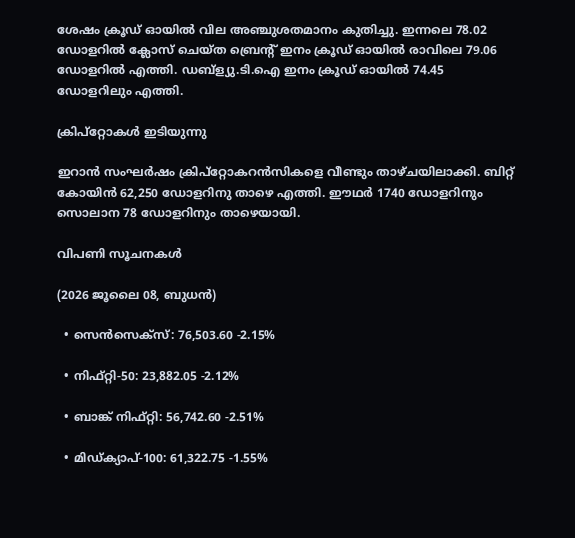ശേഷം ക്രൂഡ് ഓയിൽ വില അഞ്ചുശതമാനം കുതിച്ചു. ഇന്നലെ 78.02 ഡോളറിൽ ക്ലോസ് ചെയ്ത ബ്രെൻ്റ് ഇനം ക്രൂഡ് ഓയിൽ രാവിലെ 79.06 ഡോളറിൽ എത്തി. ഡബ്ള്യു.ടി.ഐ ഇനം ക്രൂഡ് ഓയിൽ 74.45 ഡോളറിലും എത്തി.

ക്രിപ്റ്റോകൾ ഇടിയുന്നു

ഇറാൻ സംഘർഷം ക്രിപ്റ്റോകറൻസികളെ വീണ്ടും താഴ്ചയിലാക്കി. ബിറ്റ് കോയിൻ 62,250 ഡോളറിനു താഴെ എത്തി. ഈഥർ 1740 ഡോളറിനും സൊലാന 78 ഡോളറിനും താഴെയായി.

വിപണി സൂചനകൾ

(2026 ജൂലൈ 08, ബുധൻ)

  • സെൻസെക്സ്: 76,503.60 -2.15%

  • നിഫ്റ്റി-50: 23,882.05 -2.12%

  • ബാങ്ക് നിഫ്റ്റി: 56,742.60 -2.51%

  • മിഡ്ക്യാപ്-100: 61,322.75 -1.55%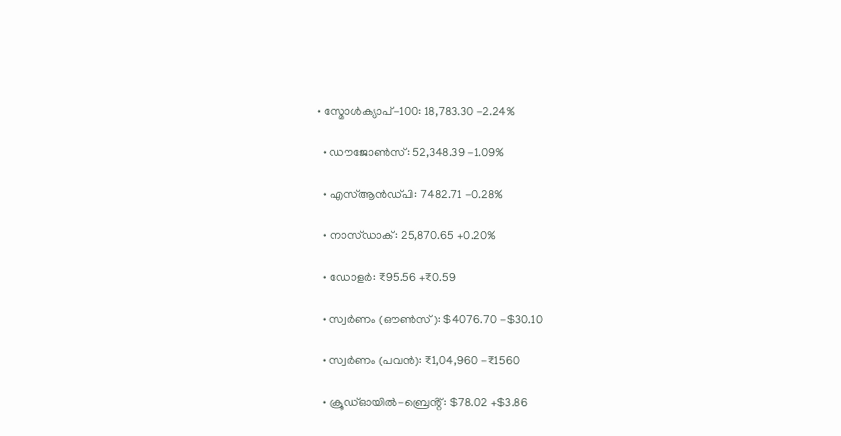• സ്മോൾക്യാപ്-100: 18,783.30 -2.24%

  • ഡൗജോൺസ്: 52,348.39 -1.09%

  • എസ്ആൻഡ്പി: 7482.71 -0.28%

  • നാസ്ഡാക്: 25,870.65 +0.20%

  • ഡോളർ: ₹95.56 +₹0.59

  • സ്വർണം (ഔൺസ്): $4076.70 -$30.10

  • സ്വർണം (പവൻ): ₹1,04,960 -₹1560

  • ക്രൂഡ്ഓയിൽ-ബ്രെൻ്റ്: $78.02 +$3.86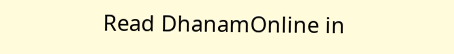Read DhanamOnline in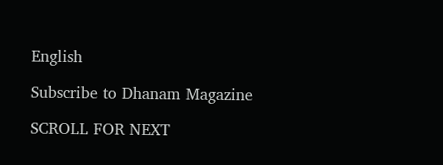English

Subscribe to Dhanam Magazine

SCROLL FOR NEXT